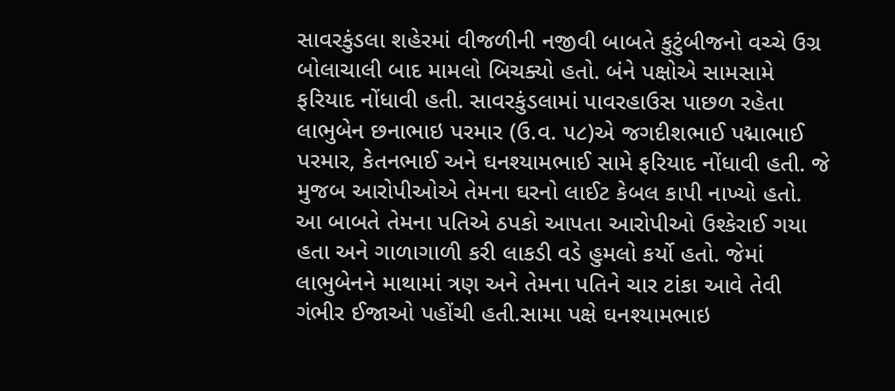સાવરકુંડલા શહેરમાં વીજળીની નજીવી બાબતે કુટુંબીજનો વચ્ચે ઉગ્ર બોલાચાલી બાદ મામલો બિચક્યો હતો. બંને પક્ષોએ સામસામે ફરિયાદ નોંધાવી હતી. સાવરકુંડલામાં પાવરહાઉસ પાછળ રહેતા લાભુબેન છનાભાઇ પરમાર (ઉ.વ. ૫૮)એ જગદીશભાઈ પદ્માભાઈ પરમાર, કેતનભાઈ અને ઘનશ્યામભાઈ સામે ફરિયાદ નોંધાવી હતી. જે મુજબ આરોપીઓએ તેમના ઘરનો લાઈટ કેબલ કાપી નાખ્યો હતો. આ બાબતે તેમના પતિએ ઠપકો આપતા આરોપીઓ ઉશ્કેરાઈ ગયા હતા અને ગાળાગાળી કરી લાકડી વડે હુમલો કર્યો હતો. જેમાં લાભુબેનને માથામાં ત્રણ અને તેમના પતિને ચાર ટાંકા આવે તેવી ગંભીર ઈજાઓ પહોંચી હતી.સામા પક્ષે ઘનશ્યામભાઇ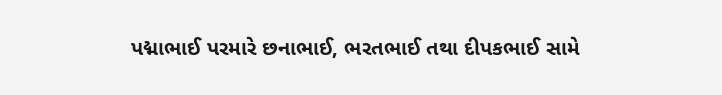પદ્માભાઈ પરમારે છનાભાઈ, ભરતભાઈ તથા દીપકભાઈ સામે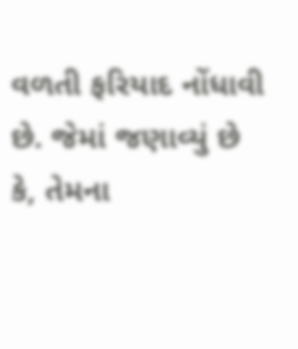વળતી ફરિયાદ નોંધાવી છે. જેમાં જણાવ્યું છે કે, તેમના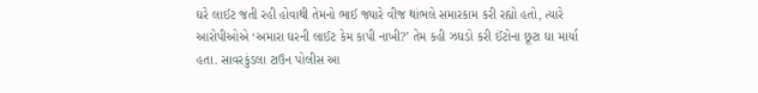ઘરે લાઈટ જતી રહી હોવાથી તેમનો ભાઈ જ્યારે વીજ થાંભલે સમારકામ કરી રહ્યો હતો, ત્યારે આરોપીઓએ ‘અમારા ઘરની લાઈટ કેમ કાપી નાખી?’ તેમ કહી ઝઘડો કરી ઈંટોના છૂટા ઘા માર્યા હતા. સાવરકુંડલા ટાઉન પોલીસ આ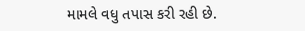મામલે વધુ તપાસ કરી રહી છે.